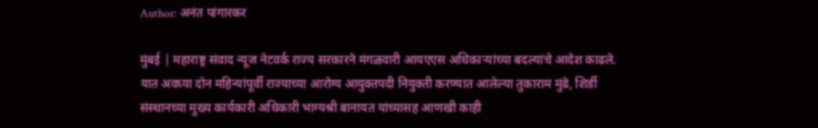Author: अनंत पांगारकर

मुंबई | महाराष्ट्र संवाद न्यूज नेटवर्क राज्य सरकारने मंगळवारी आयएएस अधिकाऱ्यांच्या बदल्यांचे आदेश काढले. यात अवघ्या दोन महिन्यांपूर्वी राज्याच्या आरोग्य आयुक्तपदी नियुक्ती करण्यात आलेल्या तुकाराम मुंढे, शिर्डी संस्थानच्या मुख्य कार्यकारी अधिकारी भाग्यश्री बानायत यांच्यासह आणखी काही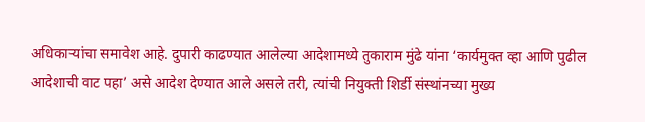अधिकाऱ्यांचा समावेश आहे. दुपारी काढण्यात आलेल्या आदेशामध्ये तुकाराम मुंढे यांना ‘कार्यमुक्त व्हा आणि पुढील आदेशाची वाट पहा’ असे आदेश देण्यात आले असले तरी, त्यांची नियुक्ती शिर्डी संस्थांनच्या मुख्य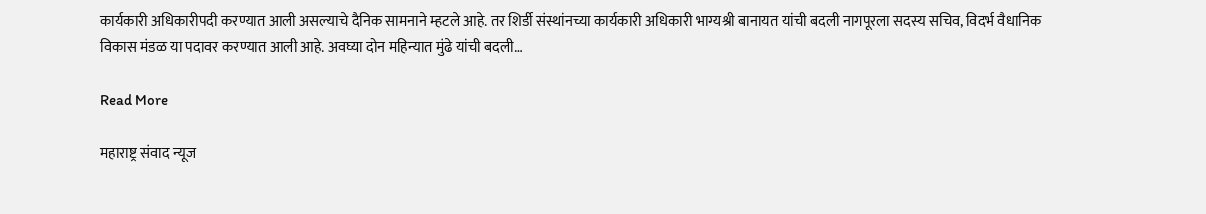कार्यकारी अधिकारीपदी करण्यात आली असल्याचे दैनिक सामनाने म्हटले आहे. तर शिर्डी संस्थांनच्या कार्यकारी अधिकारी भाग्यश्री बानायत यांची बदली नागपूरला सदस्य सचिव, विदर्भ वैधानिक विकास मंडळ या पदावर करण्यात आली आहे. अवघ्या दोन महिन्यात मुंढे यांची बदली…

Read More

महाराष्ट्र संवाद न्यूज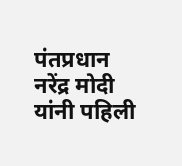पंतप्रधान नरेंद्र मोदी यांनी पहिली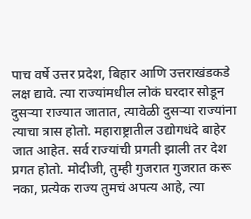पाच वर्षे उत्तर प्रदेश, बिहार आणि उत्तराखंडकडे लक्ष द्यावे. त्या राज्यांमधील लोकं घरदार सोडून दुसऱ्या राज्यात जातात, त्यावेळी दुसऱ्या राज्यांना त्याचा त्रास होतो. महाराष्ट्रातील उद्योगधंदे बाहेर जात आहेत. सर्व राज्यांची प्रगती झाली तर देश प्रगत होतो. मोदीजी, तुम्ही गुजरात गुजरात करू नका, प्रत्येक राज्य तुमचं अपत्य आहे, त्या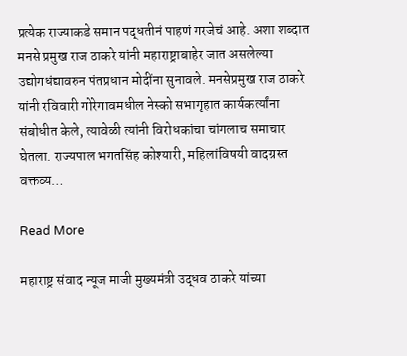प्रत्येक राज्याकडे समान पद्धतीनं पाहणं गरजेचं आहे. अशा शब्दात मनसे प्रमुख राज ठाकरे यांनी महाराष्ट्राबाहेर जात असलेल्या उद्योगधंद्यावरुन पंतप्रधान मोदींना सुनावले. मनसेप्रमुख राज ठाकरे यांनी रविवारी गोरेगावमधील नेस्को सभागृहात कार्यकर्त्यांना संबोधीत केले, त्यावेळी त्यांनी विरोधकांचा चांगलाच समाचार घेतला. राज्यपाल भगतसिंह कोश्यारी, महिलांविषयी वादग्रस्त वक्तव्य…

Read More

महाराष्ट्र संवाद न्यूज माजी मुख्यमंत्री उद्धव ठाकरे यांच्या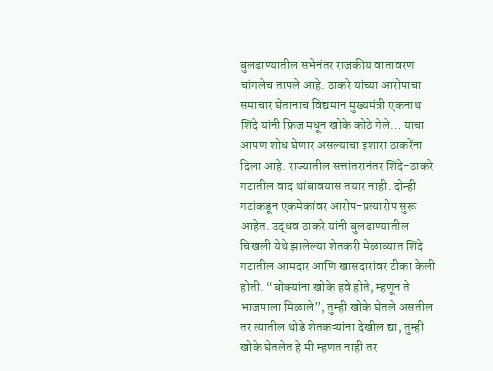बुलढाण्यातील सभेनंतर राजकीय वातावरण चांगलेच तापले आहे. ठाकरे यांच्या आरोपाचा समाचार घेतानाच विद्यमान मुख्यमंत्री एकनाथ शिंदे यांनी फ्रिज मधून खोके कोठे गेले… याचा आपण शोध घेणार असल्याचा इशारा ठाकरेंना दिला आहे. राज्यातील सत्तांतरानंतर शिंदे-ठाकरे गटातील वाद थांबावयास तयार नाही. दोन्ही गटांकडून एकमेकांवर आरोप-प्रत्यारोप सुरू आहेत. उद्धव ठाकरे यांनी बुलढाण्यातील चिखली येथे झालेल्या शेतकरी मेळाव्यात शिंदे गटातील आमदार आणि खासदारांवर टीका केली होती. “बोक्यांना खोके हवे होते, म्हणून ते भाजपाला मिळाले”, तुम्ही खोके घेतले असतील तर त्यातील थोडे शेतकऱ्यांना देखील द्या, तुम्ही खोके घेतलेत हे मी म्हणत नाही तर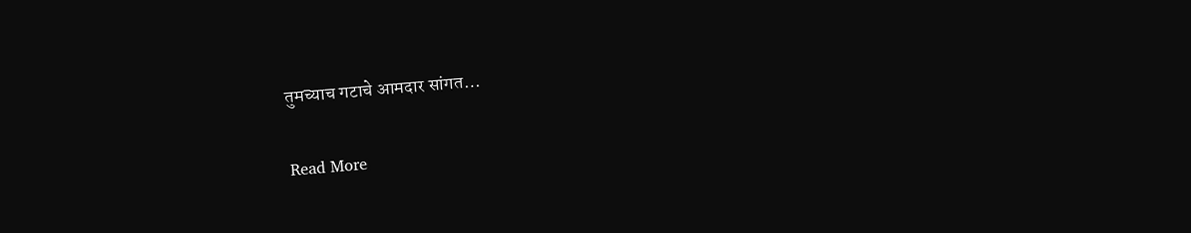तुमच्याच गटाचे आमदार सांगत…

Read More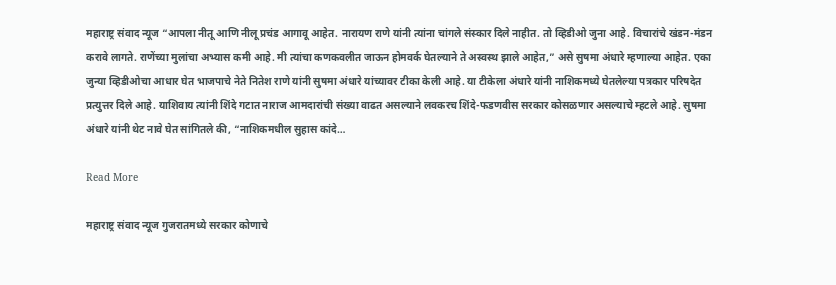महाराष्ट्र संवाद न्यूज “आपला नीतू आणि नीलू प्रचंड आगावू आहेत. नारायण राणे यांनी त्यांना चांगले संस्कार दिले नाहीत. तो व्हिडीओ जुना आहे. विचारांचे खंडन-मंडन करावे लागते. राणेंच्या मुलांचा अभ्यास कमी आहे. मी त्यांचा कणकवलीत जाऊन होमवर्क घेतल्याने ते अस्वस्थ झाले आहेत,” असे सुषमा अंधारे म्हणाल्या आहेत. एका जुन्या व्हिडीओचा आधार घेत भाजपाचे नेते नितेश राणे यांनी सुषमा अंधारे यांच्यावर टीका केली आहे. या टीकेला अंधारे यांनी नाशिकमध्ये घेतलेल्या पत्रकार परिषदेत प्रत्युत्तर दिले आहे. याशिवाय त्यांनी शिंदे गटात नाराज आमदारांची संख्या वाढत असल्याने लवकरच शिंदे-फडणवीस सरकार कोसळणार असल्याचे म्हटले आहे. सुषमा अंधारे यांनी थेट नावे घेत सांगितले की, “नाशिकमधील सुहास कांदे…

Read More

महाराष्ट्र संवाद न्यूज गुजरातमध्ये सरकार कोणाचे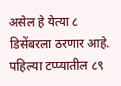असेल हे येत्या ८ डिसेंबरला ठरणार आहे. पहिल्या टप्प्यातील ८९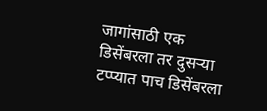जागांसाठी एक डिसेंबरला तर दुसऱ्या टप्प्यात पाच डिसेंबरला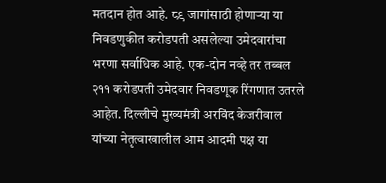मतदान होत आहे. ८९ जागांसाठी होणाऱ्या या निवडणुकीत करोडपती असलेल्या उमेदवारांचा भरणा सर्वाधिक आहे. एक-दोन नव्हे तर तब्बल २११ करोडपती उमेदवार निवडणूक रिंगणात उतरले आहेत. दिल्लीचे मुख्यमंत्री अरविंद केजरीवाल यांच्या नेतृत्वाखालील आम आदमी पक्ष या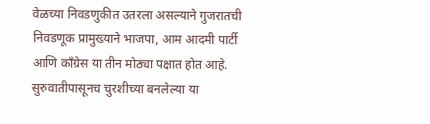वेळच्या निवडणुकीत उतरला असल्याने गुजरातची निवडणूक प्रामुख्याने भाजपा, आम आदमी पार्टी आणि काँग्रेस या तीन मोठ्या पक्षात होत आहे. सुरुवातीपासूनच चुरशीच्या बनलेल्या या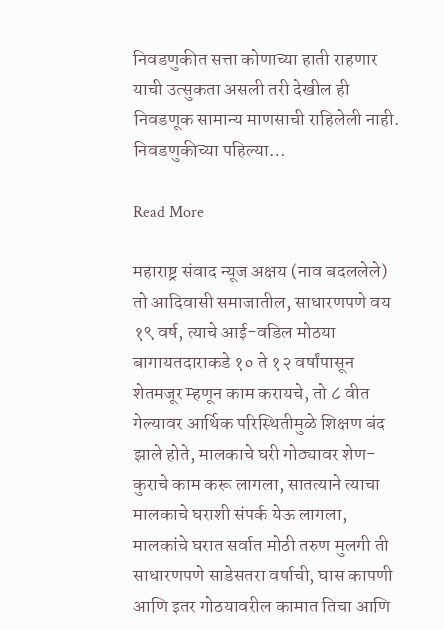निवडणुकीत सत्ता कोणाच्या हाती राहणार याची उत्सुकता असली तरी देखील ही निवडणूक सामान्य माणसाची राहिलेली नाही. निवडणुकीच्या पहिल्या…

Read More

महाराष्ट्र संवाद न्यूज अक्षय (नाव बदललेले) तो आदिवासी समाजातील, साधारणपणे वय १९ वर्ष, त्याचे आई-वडिल मोठया बागायतदाराकडे १० ते १२ वर्षांपासून शेतमजूर म्हणून काम करायचे, तो ८ वीत गेल्यावर आर्थिक परिस्थितीमुळे शिक्षण बंद झाले होते, मालकाचे घरी गोठ्यावर शेण-कुराचे काम करू लागला, सातत्याने त्याचा मालकाचे घराशी संपर्क येऊ लागला, मालकांचे घरात सर्वात मोठी तरुण मुलगी ती साधारणपणे साडेसतरा वर्षाची, घास कापणी आणि इतर गोठयावरील कामात तिचा आणि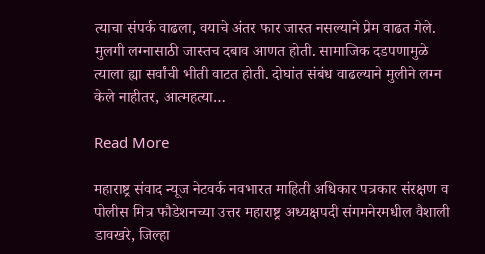त्याचा संपर्क वाढला, वयाचे अंतर फार जास्त नसल्याने प्रेम वाढत गेले. मुलगी लग्नासाठी जास्तच दबाव आणत होती. सामाजिक दडपणामुळे त्याला ह्या सर्वांची भीती वाटत होती. दोघांत संबंध वाढल्याने मुलीने लग्न केले नाहीतर, आत्महत्या…

Read More

महाराष्ट्र संवाद न्यूज नेटवर्क नवभारत माहिती अधिकार पत्रकार संरक्षण व पोलीस मित्र फौडेशनच्या उत्तर महाराष्ट्र अध्यक्षपदी संगमनेरमधील वैशाली डावखरे, जिल्हा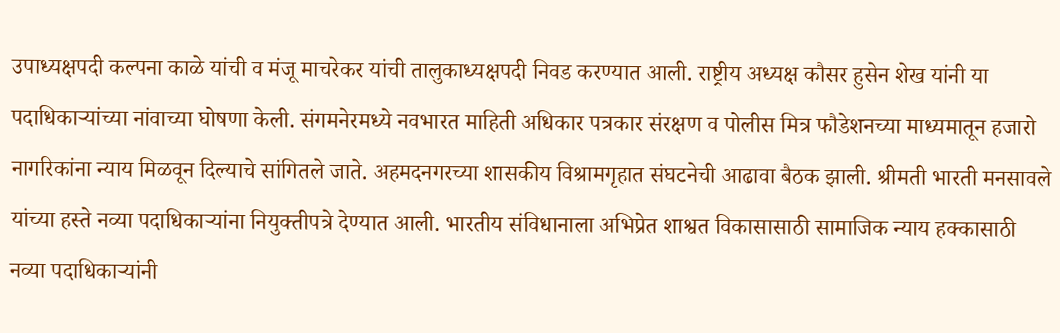उपाध्यक्षपदी कल्पना काळे यांची व मंजू माचरेकर यांची तालुकाध्यक्षपदी निवड करण्यात आली. राष्ट्रीय अध्यक्ष कौसर हुसेन शेख यांनी या पदाधिकाऱ्यांच्या नांवाच्या घोषणा केली. संगमनेरमध्ये नवभारत माहिती अधिकार पत्रकार संरक्षण व पोलीस मित्र फौडेशनच्या माध्यमातून हजारो नागरिकांना न्याय मिळवून दिल्याचे सांगितले जाते. अहमदनगरच्या शासकीय विश्रामगृहात संघटनेची आढावा बैठक झाली. श्रीमती भारती मनसावले यांच्या हस्ते नव्या पदाधिकाऱ्यांना नियुक्तीपत्रे देण्यात आली. भारतीय संविधानाला अभिप्रेत शाश्वत विकासासाठी सामाजिक न्याय हक्कासाठी नव्या पदाधिकाऱ्यांनी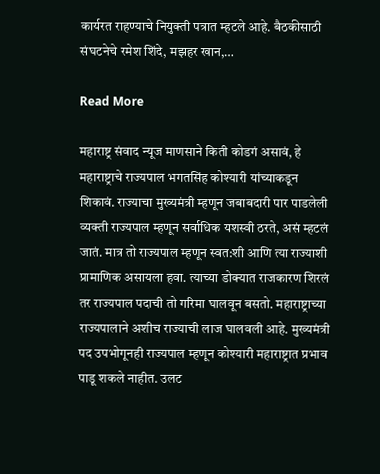कार्यरत राहण्याचे नियुक्ती पत्रात म्हटले आहे. बैठकीसाठी संघटनेचे रमेश शिंदे, मझहर खान,…

Read More

महाराष्ट्र संवाद न्यूज माणसाने किती कोडगं असावं, हे महाराष्ट्राचे राज्यपाल भगतसिंह कोश्यारी यांच्याकडून शिकावं. राज्याचा मुख्यमंत्री म्हणून जबाबदारी पार पाडलेली व्यक्ती राज्यपाल म्हणून सर्वाधिक यशस्वी ठरते, असं म्हटलं जातं. मात्र तो राज्यपाल म्हणून स्वत:शी आणि त्या राज्याशी प्रामाणिक असायला हवा. त्याच्या डोक्यात राजकारण शिरलं तर राज्यपाल पदाची तो गरिमा घालवून बसतो. महाराष्ट्राच्या राज्यपालाने अशीच राज्याची लाज घालवली आहे. मुख्यमंत्री पद उपभोगूनही राज्यपाल म्हणून कोश्यारी महाराष्ट्रात प्रभाव पाडू शकले नाहीत. उलट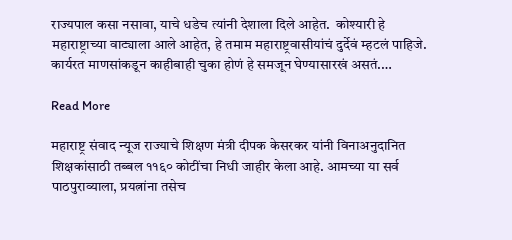राज्यपाल कसा नसावा, याचे धडेच त्यांनी देशाला दिले आहेत.  कोश्यारी हे महाराष्ट्राच्या वाट्याला आले आहेत, हे तमाम महाराष्ट्रवासीयांचं दुर्देवं म्हटलं पाहिजे. कार्यरत माणसांकडून काहीबाही चुका होणं हे समजून घेण्यासारखं असतं.…

Read More

महाराष्ट्र संवाद न्यूज राज्याचे शिक्षण मंत्री दीपक केसरकर यांनी विनाअनुदानित शिक्षकांसाठी तब्बल ११६० कोटींचा निधी जाहीर केला आहे. आमच्या या सर्व पाठपुराव्याला, प्रयत्नांना तसेच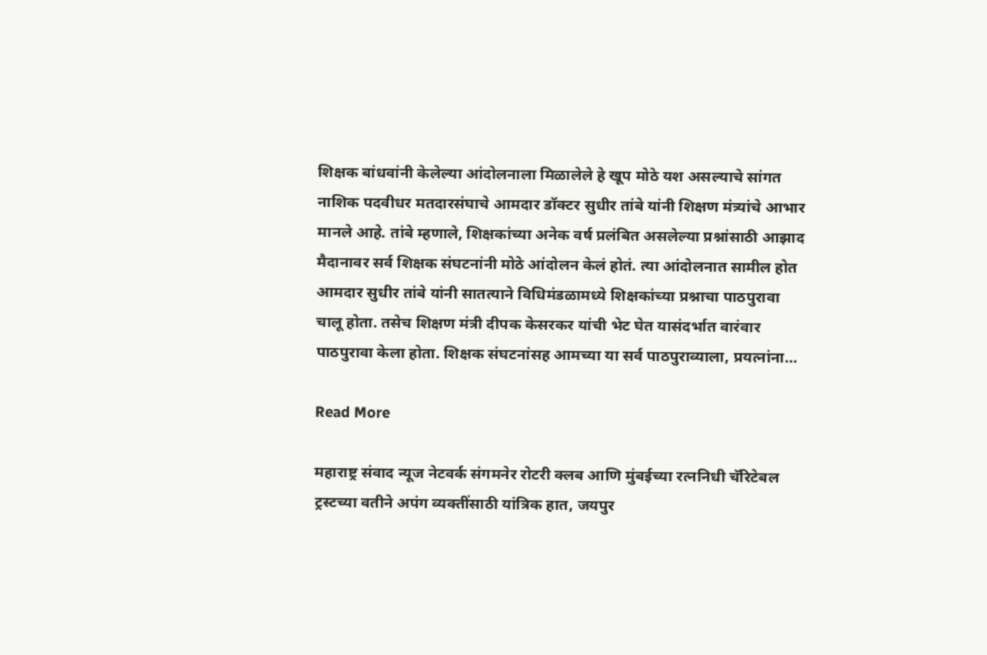शिक्षक बांधवांनी केलेल्या आंदोलनाला मिळालेले हे खूप मोठे यश असल्याचे सांगत नाशिक पदवीधर मतदारसंघाचे आमदार डॉक्टर सुधीर तांबे यांनी शिक्षण मंत्र्यांचे आभार मानले आहे. तांबे म्हणाले, शिक्षकांच्या अनेक वर्ष प्रलंबित असलेल्या प्रश्नांसाठी आझाद मैदानावर सर्व शिक्षक संघटनांनी मोठे आंदोलन केलं होतं. त्या आंदोलनात सामील होत आमदार सुधीर तांबे यांनी सातत्याने विधिमंडळामध्ये शिक्षकांच्या प्रश्नाचा पाठपुरावा चालू होता. तसेच शिक्षण मंत्री दीपक केसरकर यांची भेट घेत यासंदर्भात वारंवार पाठपुरावा केला होता. शिक्षक संघटनांसह आमच्या या सर्व पाठपुराव्याला, प्रयत्नांना…

Read More

महाराष्ट्र संवाद न्यूज नेटवर्क संगमनेर रोटरी क्लब आणि मुंबईच्या रत्ननिधी चॅरिटेबल ट्रस्टच्या वतीने अपंग व्यक्तींसाठी यांत्रिक हात, जयपुर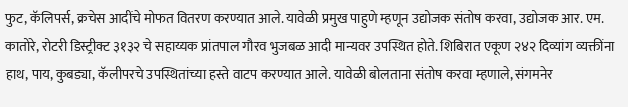फुट, कॅलिपर्स, क्रचेस आदींचे मोफत वितरण करण्यात आले. यावेळी प्रमुख पाहुणे म्हणून उद्योजक संतोष करवा, उद्योजक आर. एम. कातोरे, रोटरी डिस्ट्रीक्ट ३१३२ चे सहाय्यक प्रांतपाल गौरव भुजबळ आदी मान्यवर उपस्थित होते. शिबिरात एकूण २४२ दिव्यांग व्यक्तींना हाथ, पाय, कुबड्या, कॅलीपरचे उपस्थितांच्या हस्ते वाटप करण्यात आले. यावेळी बोलताना संतोष करवा म्हणाले, संगमनेर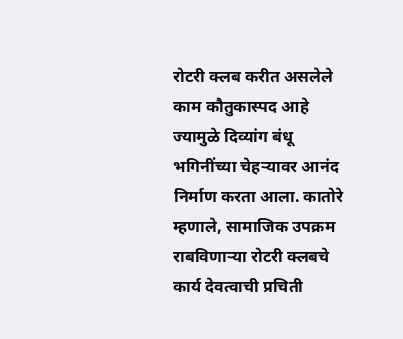रोटरी क्लब करीत असलेले काम कौतुकास्पद आहे ज्यामुळे दिव्यांग बंधू भगिनींच्या चेहऱ्यावर आनंद निर्माण करता आला. कातोरे म्हणाले, सामाजिक उपक्रम राबविणार्‍या रोटरी क्लबचे कार्य देवत्वाची प्रचिती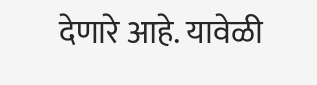देणारे आहे. यावेळी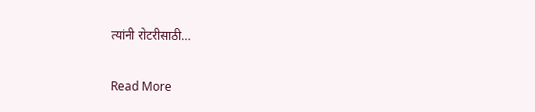त्यांनी रोटरीसाठी…

Read More